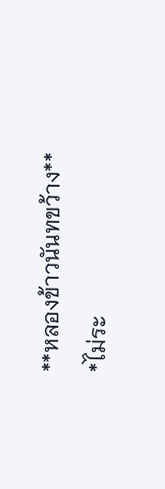**หลองข้าวนันทขว้าง**
*ไม่ระ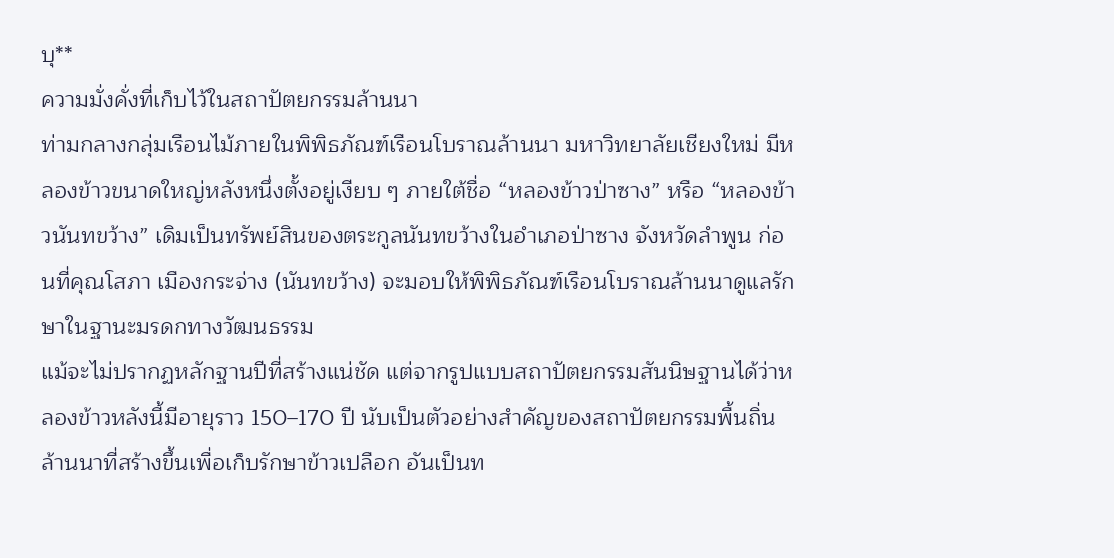บุ**
ความมั่งคั่งที่เก็บไว้ในสถาปัตยกรรมล้านนา
ท่ามกลางกลุ่มเรือนไม้ภายในพิพิธภัณฑ์เรือนโบราณล้านนา มหาวิทยาลัยเชียงใหม่ มีหลองข้าวขนาดใหญ่หลังหนึ่งตั้งอยู่เงียบ ๆ ภายใต้ชื่อ “หลองข้าวป่าซาง” หรือ “หลองข้าวนันทขว้าง” เดิมเป็นทรัพย์สินของตระกูลนันทขว้างในอำเภอป่าซาง จังหวัดลำพูน ก่อนที่คุณโสภา เมืองกระจ่าง (นันทขว้าง) จะมอบให้พิพิธภัณฑ์เรือนโบราณล้านนาดูแลรักษาในฐานะมรดกทางวัฒนธรรม
แม้จะไม่ปรากฏหลักฐานปีที่สร้างแน่ชัด แต่จากรูปแบบสถาปัตยกรรมสันนิษฐานได้ว่าหลองข้าวหลังนี้มีอายุราว 150–170 ปี นับเป็นตัวอย่างสำคัญของสถาปัตยกรรมพื้นถิ่นล้านนาที่สร้างขึ้นเพื่อเก็บรักษาข้าวเปลือก อันเป็นท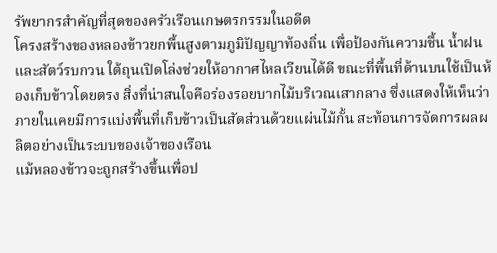รัพยากรสำคัญที่สุดของครัวเรือนเกษตรกรรมในอดีต
โครงสร้างของหลองข้าวยกพื้นสูงตามภูมิปัญญาท้องถิ่น เพื่อป้องกันความชื้น น้ำฝน และสัตว์รบกวน ใต้ถุนเปิดโล่งช่วยให้อากาศไหลเวียนได้ดี ขณะที่พื้นที่ด้านบนใช้เป็นห้องเก็บข้าวโดยตรง สิ่งที่น่าสนใจคือร่องรอยบากไม้บริเวณเสากลาง ซึ่งแสดงให้เห็นว่าภายในเคยมีการแบ่งพื้นที่เก็บข้าวเป็นสัดส่วนด้วยแผ่นไม้กั้น สะท้อนการจัดการผลผลิตอย่างเป็นระบบของเจ้าของเรือน
แม้หลองข้าวจะถูกสร้างขึ้นเพื่อป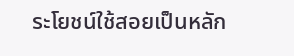ระโยชน์ใช้สอยเป็นหลัก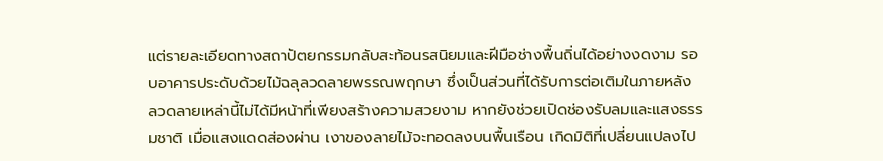แต่รายละเอียดทางสถาปัตยกรรมกลับสะท้อนรสนิยมและฝีมือช่างพื้นถิ่นได้อย่างงดงาม รอบอาคารประดับด้วยไม้ฉลุลวดลายพรรณพฤกษา ซึ่งเป็นส่วนที่ได้รับการต่อเติมในภายหลัง ลวดลายเหล่านี้ไม่ได้มีหน้าที่เพียงสร้างความสวยงาม หากยังช่วยเปิดช่องรับลมและแสงธรรมชาติ เมื่อแสงแดดส่องผ่าน เงาของลายไม้จะทอดลงบนพื้นเรือน เกิดมิติที่เปลี่ยนแปลงไป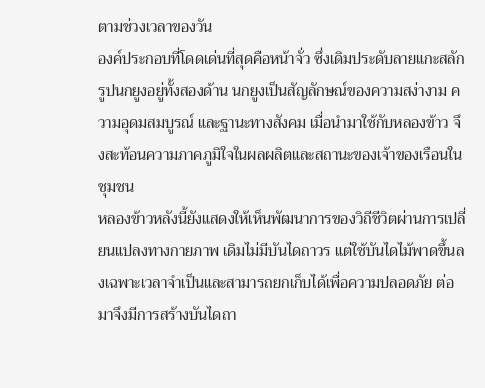ตามช่วงเวลาของวัน
องค์ประกอบที่โดดเด่นที่สุดคือหน้าจั่ว ซึ่งเดิมประดับลายแกะสลักรูปนกยูงอยู่ทั้งสองด้าน นกยูงเป็นสัญลักษณ์ของความสง่างาม ความอุดมสมบูรณ์ และฐานะทางสังคม เมื่อนำมาใช้กับหลองข้าว จึงสะท้อนความภาคภูมิใจในผลผลิตและสถานะของเจ้าของเรือนในชุมชน
หลองข้าวหลังนี้ยังแสดงให้เห็นพัฒนาการของวิถีชีวิตผ่านการเปลี่ยนแปลงทางกายภาพ เดิมไม่มีบันไดถาวร แต่ใช้บันไดไม้พาดขึ้นลงเฉพาะเวลาจำเป็นและสามารถยกเก็บได้เพื่อความปลอดภัย ต่อมาจึงมีการสร้างบันไดถา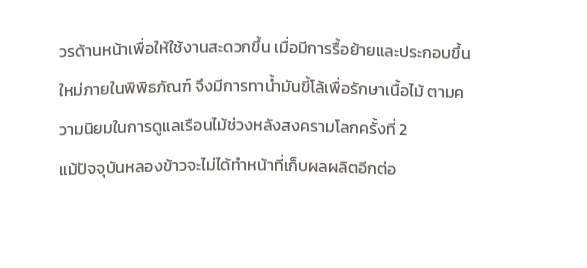วรด้านหน้าเพื่อให้ใช้งานสะดวกขึ้น เมื่อมีการรื้อย้ายและประกอบขึ้นใหม่ภายในพิพิธภัณฑ์ จึงมีการทาน้ำมันขี้โล้เพื่อรักษาเนื้อไม้ ตามความนิยมในการดูแลเรือนไม้ช่วงหลังสงครามโลกครั้งที่ 2
แม้ปัจจุบันหลองข้าวจะไม่ได้ทำหน้าที่เก็บผลผลิตอีกต่อ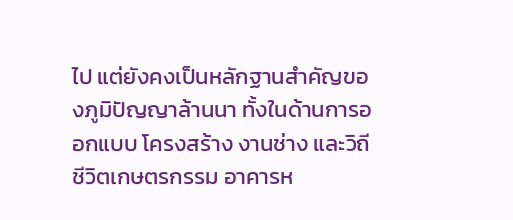ไป แต่ยังคงเป็นหลักฐานสำคัญของภูมิปัญญาล้านนา ทั้งในด้านการออกแบบ โครงสร้าง งานช่าง และวิถีชีวิตเกษตรกรรม อาคารห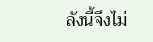ลังนี้จึงไม่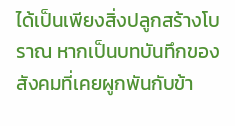ได้เป็นเพียงสิ่งปลูกสร้างโบราณ หากเป็นบทบันทึกของสังคมที่เคยผูกพันกับข้า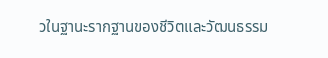วในฐานะรากฐานของชีวิตและวัฒนธรรม